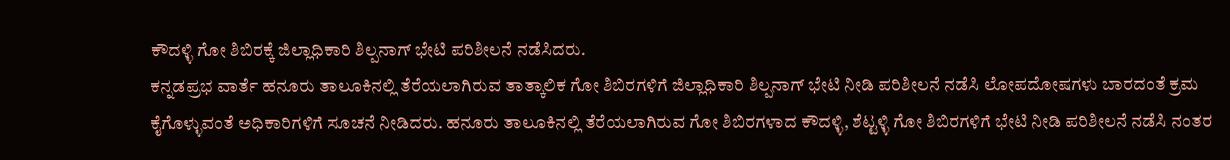ಕೌದಳ್ಳಿ ಗೋ ಶಿಬಿರಕ್ಕೆ ಜಿಲ್ಲಾಧಿಕಾರಿ ಶಿಲ್ಪನಾಗ್ ಭೇಟಿ ಪರಿಶೀಲನೆ ನಡೆಸಿದರು.
ಕನ್ನಡಪ್ರಭ ವಾರ್ತೆ ಹನೂರು ತಾಲೂಕಿನಲ್ಲಿ ತೆರೆಯಲಾಗಿರುವ ತಾತ್ಕಾಲಿಕ ಗೋ ಶಿಬಿರಗಳಿಗೆ ಜಿಲ್ಲಾಧಿಕಾರಿ ಶಿಲ್ಪನಾಗ್ ಭೇಟಿ ನೀಡಿ ಪರಿಶೀಲನೆ ನಡೆಸಿ ಲೋಪದೋಷಗಳು ಬಾರದಂತೆ ಕ್ರಮ ಕೈಗೊಳ್ಳುವಂತೆ ಅಧಿಕಾರಿಗಳಿಗೆ ಸೂಚನೆ ನೀಡಿದರು. ಹನೂರು ತಾಲೂಕಿನಲ್ಲಿ ತೆರೆಯಲಾಗಿರುವ ಗೋ ಶಿಬಿರಗಳಾದ ಕೌದಳ್ಳಿ, ಶೆಟ್ಟಳ್ಳಿ ಗೋ ಶಿಬಿರಗಳಿಗೆ ಭೇಟಿ ನೀಡಿ ಪರಿಶೀಲನೆ ನಡೆಸಿ ನಂತರ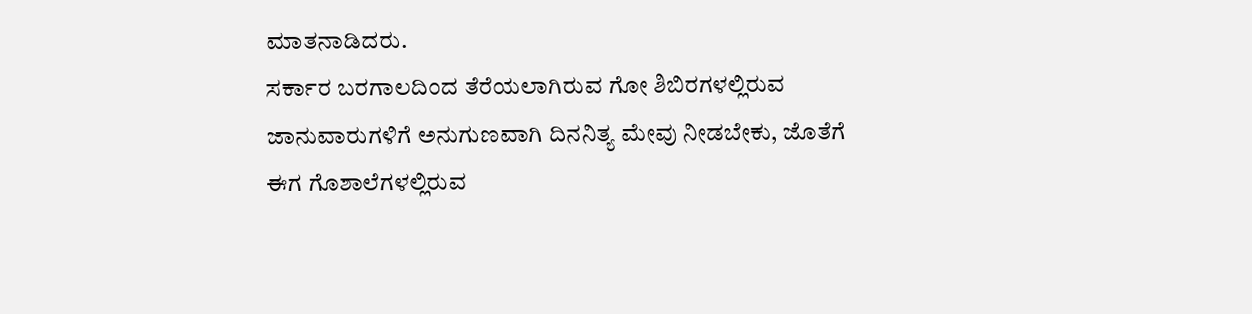ಮಾತನಾಡಿದರು.
ಸರ್ಕಾರ ಬರಗಾಲದಿಂದ ತೆರೆಯಲಾಗಿರುವ ಗೋ ಶಿಬಿರಗಳಲ್ಲಿರುವ ಜಾನುವಾರುಗಳಿಗೆ ಅನುಗುಣವಾಗಿ ದಿನನಿತ್ಯ ಮೇವು ನೀಡಬೇಕು, ಜೊತೆಗೆ ಈಗ ಗೊಶಾಲೆಗಳಲ್ಲಿರುವ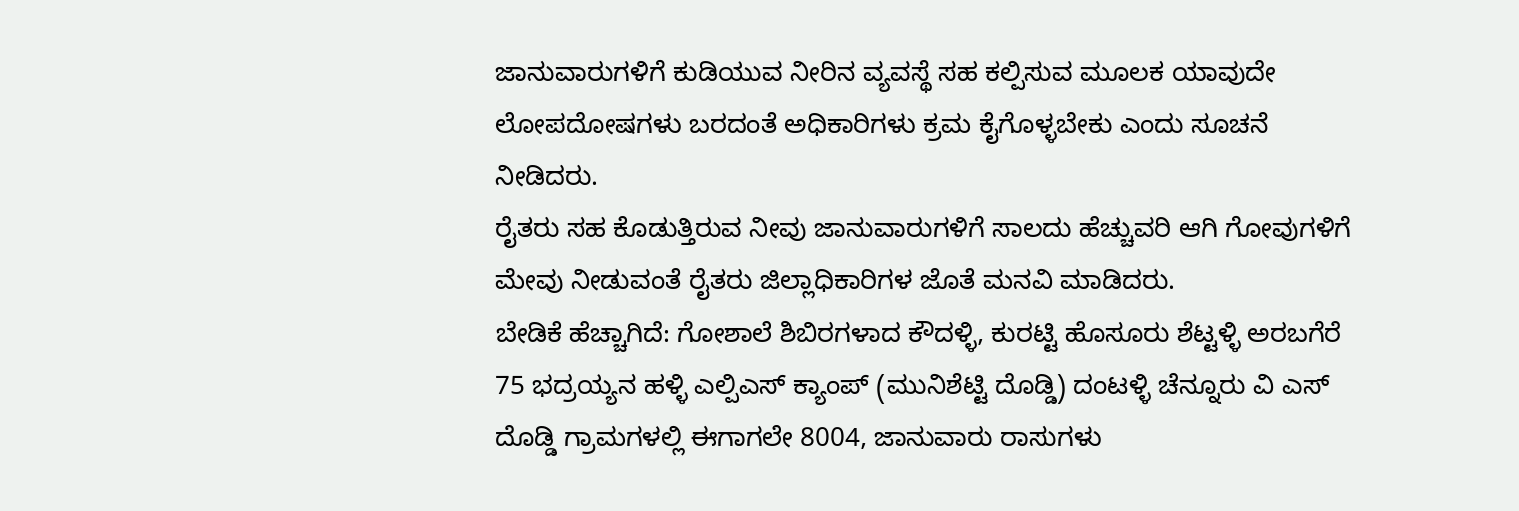ಜಾನುವಾರುಗಳಿಗೆ ಕುಡಿಯುವ ನೀರಿನ ವ್ಯವಸ್ಥೆ ಸಹ ಕಲ್ಪಿಸುವ ಮೂಲಕ ಯಾವುದೇ ಲೋಪದೋಷಗಳು ಬರದಂತೆ ಅಧಿಕಾರಿಗಳು ಕ್ರಮ ಕೈಗೊಳ್ಳಬೇಕು ಎಂದು ಸೂಚನೆ ನೀಡಿದರು.
ರೈತರು ಸಹ ಕೊಡುತ್ತಿರುವ ನೀವು ಜಾನುವಾರುಗಳಿಗೆ ಸಾಲದು ಹೆಚ್ಚುವರಿ ಆಗಿ ಗೋವುಗಳಿಗೆ ಮೇವು ನೀಡುವಂತೆ ರೈತರು ಜಿಲ್ಲಾಧಿಕಾರಿಗಳ ಜೊತೆ ಮನವಿ ಮಾಡಿದರು.
ಬೇಡಿಕೆ ಹೆಚ್ಚಾಗಿದೆ: ಗೋಶಾಲೆ ಶಿಬಿರಗಳಾದ ಕೌದಳ್ಳಿ, ಕುರಟ್ಟಿ ಹೊಸೂರು ಶೆಟ್ಟಳ್ಳಿ ಅರಬಗೆರೆ 75 ಭದ್ರಯ್ಯನ ಹಳ್ಳಿ ಎಲ್ಪಿಎಸ್ ಕ್ಯಾಂಪ್ (ಮುನಿಶೆಟ್ಟಿ ದೊಡ್ಡಿ) ದಂಟಳ್ಳಿ ಚೆನ್ನೂರು ವಿ ಎಸ್ ದೊಡ್ಡಿ ಗ್ರಾಮಗಳಲ್ಲಿ ಈಗಾಗಲೇ 8004, ಜಾನುವಾರು ರಾಸುಗಳು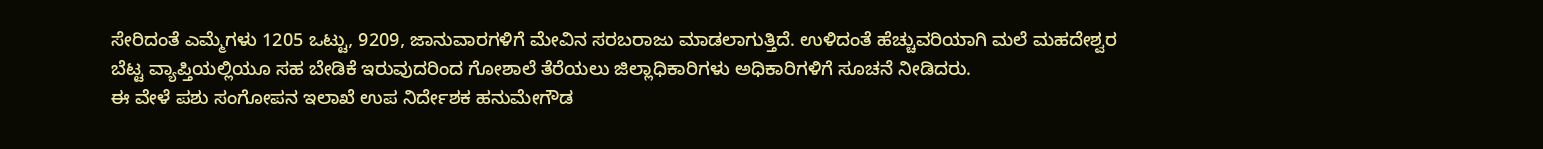ಸೇರಿದಂತೆ ಎಮ್ಮೆಗಳು 1205 ಒಟ್ಟು, 9209, ಜಾನುವಾರಗಳಿಗೆ ಮೇವಿನ ಸರಬರಾಜು ಮಾಡಲಾಗುತ್ತಿದೆ. ಉಳಿದಂತೆ ಹೆಚ್ಚುವರಿಯಾಗಿ ಮಲೆ ಮಹದೇಶ್ವರ ಬೆಟ್ಟ ವ್ಯಾಪ್ತಿಯಲ್ಲಿಯೂ ಸಹ ಬೇಡಿಕೆ ಇರುವುದರಿಂದ ಗೋಶಾಲೆ ತೆರೆಯಲು ಜಿಲ್ಲಾಧಿಕಾರಿಗಳು ಅಧಿಕಾರಿಗಳಿಗೆ ಸೂಚನೆ ನೀಡಿದರು.
ಈ ವೇಳೆ ಪಶು ಸಂಗೋಪನ ಇಲಾಖೆ ಉಪ ನಿರ್ದೇಶಕ ಹನುಮೇಗೌಡ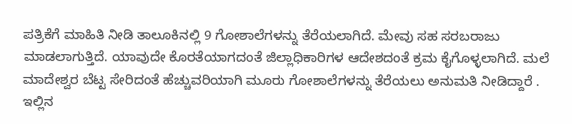ಪತ್ರಿಕೆಗೆ ಮಾಹಿತಿ ನೀಡಿ ತಾಲೂಕಿನಲ್ಲಿ 9 ಗೋಶಾಲೆಗಳನ್ನು ತೆರೆಯಲಾಗಿದೆ. ಮೇವು ಸಹ ಸರಬರಾಜು ಮಾಡಲಾಗುತ್ತಿದೆ. ಯಾವುದೇ ಕೊರತೆಯಾಗದಂತೆ ಜಿಲ್ಲಾಧಿಕಾರಿಗಳ ಆದೇಶದಂತೆ ಕ್ರಮ ಕೈಗೊಳ್ಳಲಾಗಿದೆ. ಮಲೆ ಮಾದೇಶ್ವರ ಬೆಟ್ಟ ಸೇರಿದಂತೆ ಹೆಚ್ಚುವರಿಯಾಗಿ ಮೂರು ಗೋಶಾಲೆಗಳನ್ನು ತೆರೆಯಲು ಅನುಮತಿ ನೀಡಿದ್ದಾರೆ . ಇಲ್ಲಿನ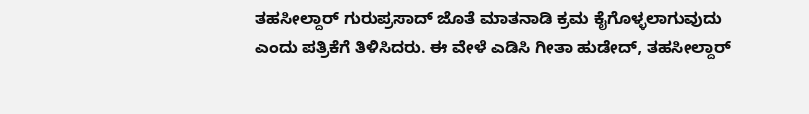ತಹಸೀಲ್ದಾರ್ ಗುರುಪ್ರಸಾದ್ ಜೊತೆ ಮಾತನಾಡಿ ಕ್ರಮ ಕೈಗೊಳ್ಳಲಾಗುವುದು ಎಂದು ಪತ್ರಿಕೆಗೆ ತಿಳಿಸಿದರು. ಈ ವೇಳೆ ಎಡಿಸಿ ಗೀತಾ ಹುಡೇದ್, ತಹಸೀಲ್ದಾರ್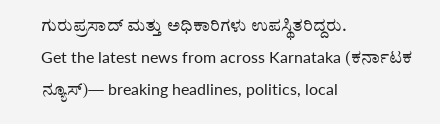ಗುರುಪ್ರಸಾದ್ ಮತ್ತು ಅಧಿಕಾರಿಗಳು ಉಪಸ್ಥಿತರಿದ್ದರು.
Get the latest news from across Karnataka (ಕರ್ನಾಟಕ ನ್ಯೂಸ್)— breaking headlines, politics, local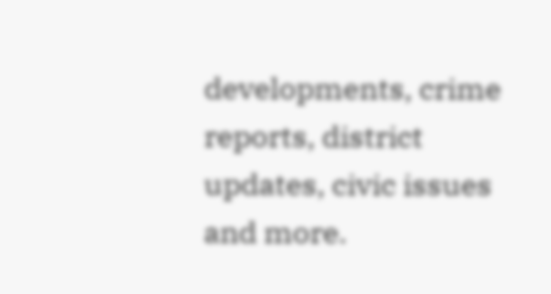developments, crime reports, district updates, civic issues and more.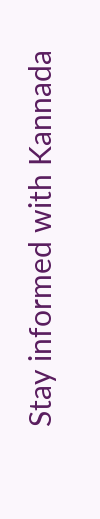Stay informed with Kannada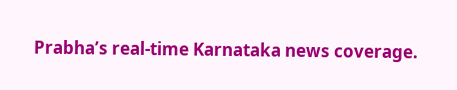Prabha’s real‑time Karnataka news coverage.